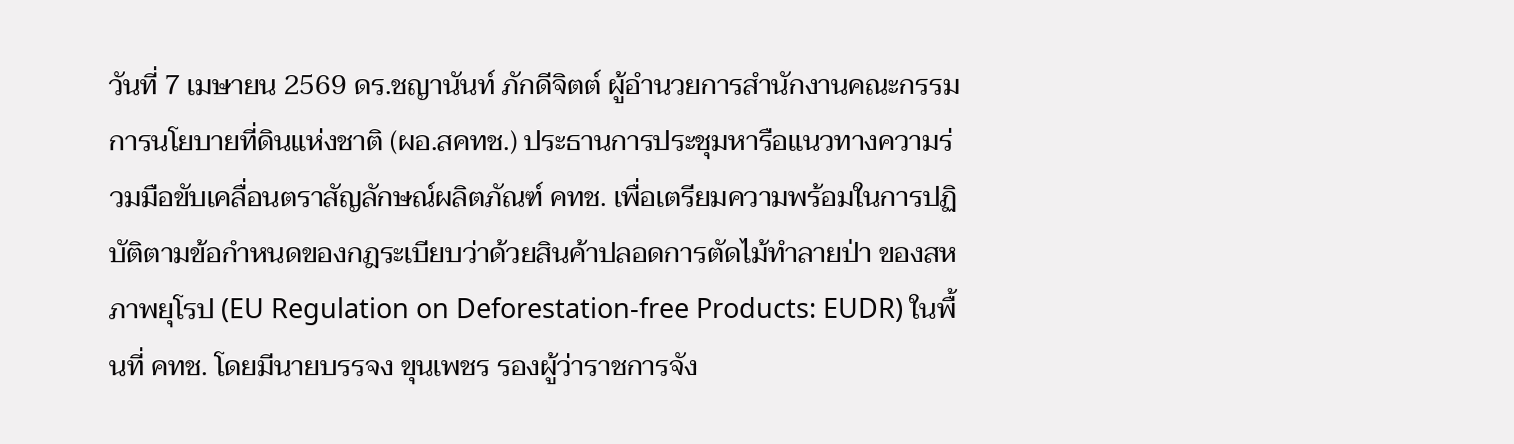วันที่ 7 เมษายน 2569 ดร.ชญานันท์ ภักดีจิตต์ ผู้อำนวยการสำนักงานคณะกรรมการนโยบายที่ดินแห่งชาติ (ผอ.สคทช.) ประธานการประชุมหารือแนวทางความร่วมมือขับเคลื่อนตราสัญลักษณ์ผลิตภัณฑ์ คทช. เพื่อเตรียมความพร้อมในการปฏิบัติตามข้อกำหนดของกฎระเบียบว่าด้วยสินค้าปลอดการตัดไม้ทำลายป่า ของสหภาพยุโรป (EU Regulation on Deforestation-free Products: EUDR) ในพื้นที่ คทช. โดยมีนายบรรจง ขุนเพชร รองผู้ว่าราชการจัง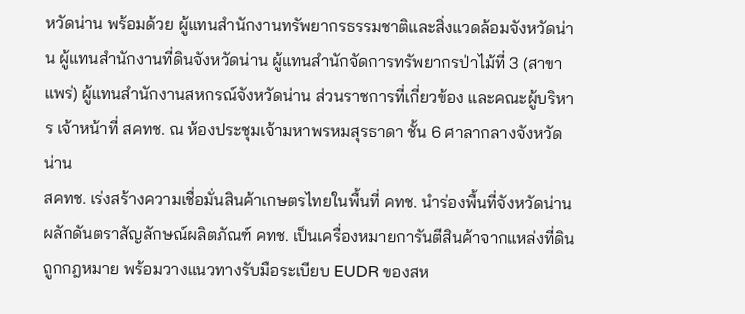หวัดน่าน พร้อมด้วย ผู้แทนสำนักงานทรัพยากรธรรมชาติและสิ่งแวดล้อมจังหวัดน่าน ผู้แทนสำนักงานที่ดินจังหวัดน่าน ผู้แทนสำนักจัดการทรัพยากรป่าไม้ที่ 3 (สาขาแพร่) ผู้แทนสำนักงานสหกรณ์จังหวัดน่าน ส่วนราชการที่เกี่ยวข้อง และคณะผู้บริหาร เจ้าหน้าที่ สคทช. ณ ห้องประชุมเจ้ามหาพรหมสุรธาดา ชั้น 6 ศาลากลางจังหวัดน่าน
สคทช. เร่งสร้างความเชื่อมั่นสินค้าเกษตรไทยในพื้นที่ คทช. นำร่องพื้นที่จังหวัดน่าน ผลักดันตราสัญลักษณ์ผลิตภัณฑ์ คทช. เป็นเครื่องหมายการันตีสินค้าจากแหล่งที่ดินถูกกฎหมาย พร้อมวางแนวทางรับมือระเบียบ EUDR ของสห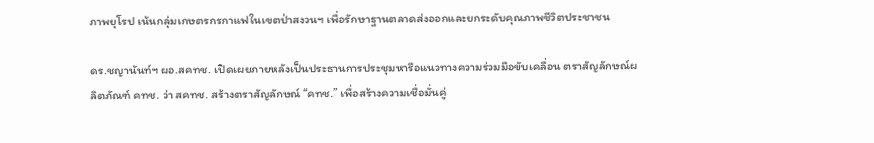ภาพยุโรป เน้นกลุ่มเกษตรกรกาแฟในเขตป่าสงวนฯ เพื่อรักษาฐานตลาดส่งออกและยกระดับคุณภาพชีวิตประชาชน

ดร.ชญานันท์ฯ ผอ.สคทช. เปิดเผยภายหลังเป็นประธานการประชุมหารือแนวทางความร่วมมือขับเคลื่อน ตราสัญลักษณ์ผลิตภัณฑ์ คทช. ว่า สคทช. สร้างตราสัญลักษณ์ “คทช.” เพื่อสร้างความเชื่อมั่นคู่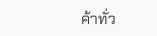ค้าทั่ว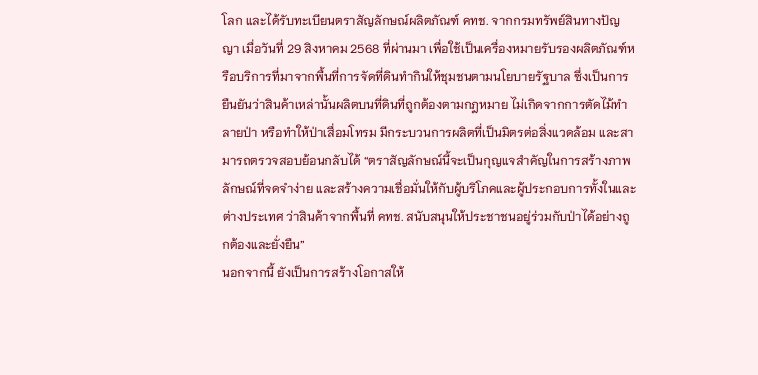โลก และได้รับทะเบียนตราสัญลักษณ์ผลิตภัณฑ์ คทช. จากกรมทรัพย์สินทางปัญญา เมื่อวันที่ 29 สิงหาคม 2568 ที่ผ่านมา เพื่อใช้เป็นเครื่องหมายรับรองผลิตภัณฑ์หรือบริการที่มาจากพื้นที่การจัดที่ดินทำกินให้ชุมชนตามนโยบายรัฐบาล ซึ่งเป็นการยืนยันว่าสินค้าเหล่านั้นผลิตบนที่ดินที่ถูกต้องตามกฎหมาย ไม่เกิดจากการตัดไม้ทำลายป่า หรือทำให้ป่าเสื่อมโทรม มีกระบวนการผลิตที่เป็นมิตรต่อสิ่งแวดล้อม และสามารถตรวจสอบย้อนกลับได้ “ตราสัญลักษณ์นี้จะเป็นกุญแจสำคัญในการสร้างภาพลักษณ์ที่จดจำง่าย และสร้างความเชื่อมั่นให้กับผู้บริโภคและผู้ประกอบการทั้งในและต่างประเทศ ว่าสินค้าจากพื้นที่ คทช. สนับสนุนให้ประชาชนอยู่ร่วมกับป่าได้อย่างถูกต้องและยั่งยืน”
นอกจากนี้ ยังเป็นการสร้างโอกาสให้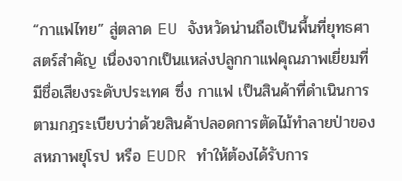“กาแฟไทย” สู่ตลาด EU จังหวัดน่านถือเป็นพื้นที่ยุทธศาสตร์สำคัญ เนื่องจากเป็นแหล่งปลูกกาแฟคุณภาพเยี่ยมที่มีชื่อเสียงระดับประเทศ ซึ่ง กาแฟ เป็นสินค้าที่ดำเนินการตามกฎระเบียบว่าด้วยสินค้าปลอดการตัดไม้ทำลายป่าของสหภาพยุโรป หรือ EUDR ทำให้ต้องได้รับการ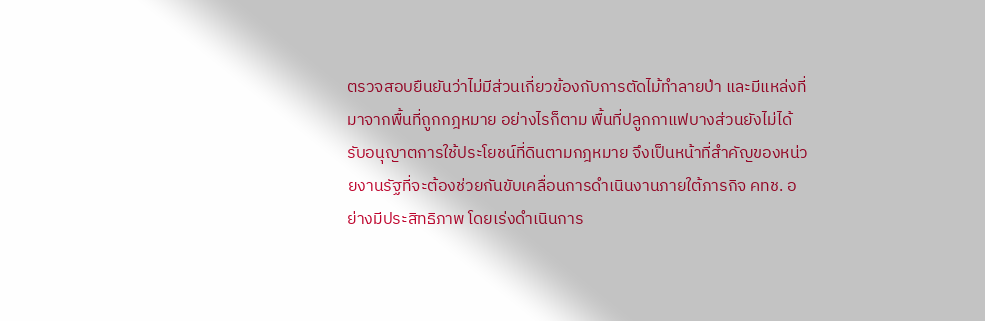ตรวจสอบยืนยันว่าไม่มีส่วนเกี่ยวข้องกับการตัดไม้ทำลายป่า และมีแหล่งที่มาจากพื้นที่ถูกกฎหมาย อย่างไรก็ตาม พื้นที่ปลูกกาแฟบางส่วนยังไม่ได้รับอนุญาตการใช้ประโยชน์ที่ดินตามกฎหมาย จึงเป็นหน้าที่สำคัญของหน่วยงานรัฐที่จะต้องช่วยกันขับเคลื่อนการดำเนินงานภายใต้ภารกิจ คทช. อย่างมีประสิทธิภาพ โดยเร่งดำเนินการ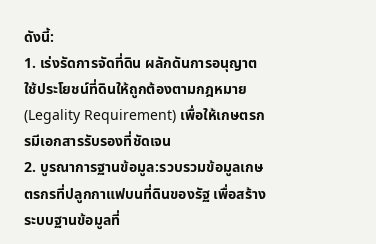ดังนี้:
1. เร่งรัดการจัดที่ดิน ผลักดันการอนุญาตใช้ประโยชน์ที่ดินให้ถูกต้องตามกฎหมาย (Legality Requirement) เพื่อให้เกษตรกรมีเอกสารรับรองที่ชัดเจน
2. บูรณาการฐานข้อมูล:รวบรวมข้อมูลเกษตรกรที่ปลูกกาแฟบนที่ดินของรัฐ เพื่อสร้างระบบฐานข้อมูลที่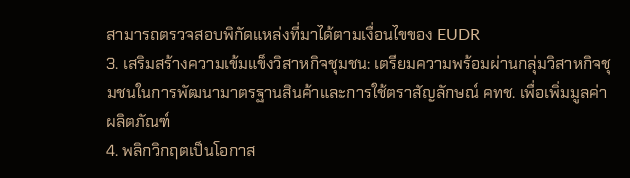สามารถตรวจสอบพิกัดแหล่งที่มาได้ตามเงื่อนไขของ EUDR
3. เสริมสร้างความเข้มแข็งวิสาหกิจชุมชน: เตรียมความพร้อมผ่านกลุ่มวิสาหกิจชุมชนในการพัฒนามาตรฐานสินค้าและการใช้ตราสัญลักษณ์ คทช. เพื่อเพิ่มมูลค่าผลิตภัณฑ์
4. พลิกวิกฤตเป็นโอกาส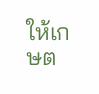ให้เกษต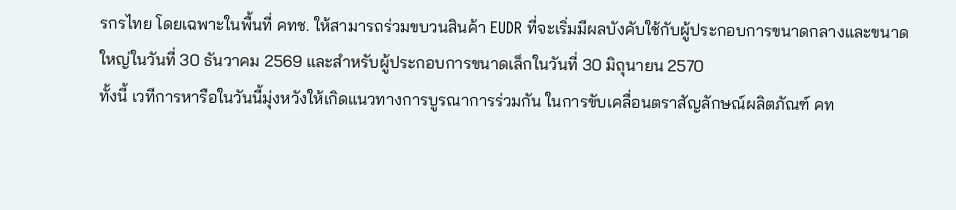รกรไทย โดยเฉพาะในพื้นที่ คทช. ให้สามารถร่วมขบวนสินค้า EUDR ที่จะเริ่มมีผลบังคับใช้กับผู้ประกอบการขนาดกลางและขนาดใหญ่ในวันที่ 30 ธันวาคม 2569 และสำหรับผู้ประกอบการขนาดเล็กในวันที่ 30 มิถุนายน 2570
ทั้งนี้ เวทีการหารือในวันนี้มุ่งหวังให้เกิดแนวทางการบูรณาการร่วมกัน ในการขับเคลื่อนตราสัญลักษณ์ผลิตภัณฑ์ คท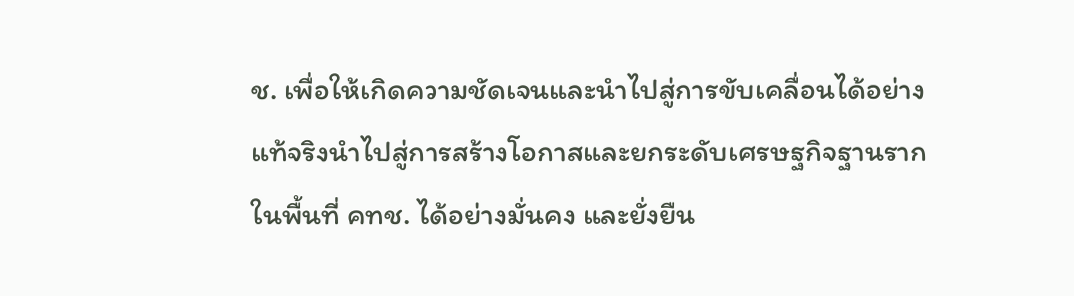ช. เพื่อให้เกิดความชัดเจนและนำไปสู่การขับเคลื่อนได้อย่างแท้จริงนำไปสู่การสร้างโอกาสและยกระดับเศรษฐกิจฐานรากในพื้นที่ คทช. ได้อย่างมั่นคง และยั่งยืน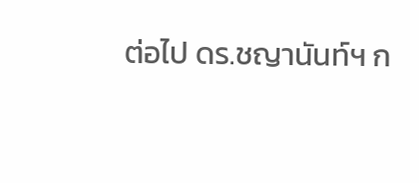ต่อไป ดร.ชญานันท์ฯ ก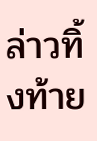ล่าวทิ้งท้าย